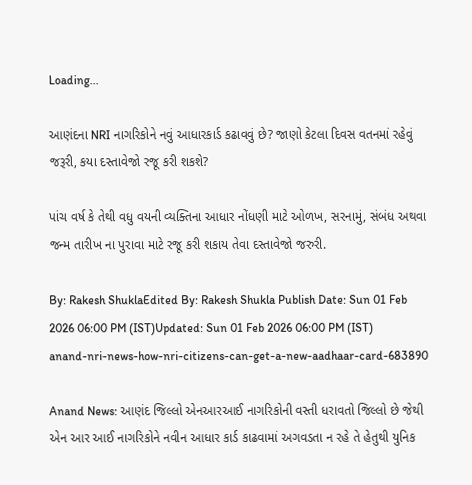Loading...

આણંદના NRI નાગરિકોને નવું આધારકાર્ડ કઢાવવું છે? જાણો કેટલા દિવસ વતનમાં રહેવું જરૂરી, કયા દસ્તાવેજો રજૂ કરી શકશે?

પાંચ વર્ષ કે તેથી વધુ વયની વ્યક્તિના આધાર નોંધણી માટે ઓળખ, સરનામું, સંબંધ અથવા જન્મ તારીખ ના પુરાવા માટે રજૂ કરી શકાય તેવા દસ્તાવેજો જરુરી.

By: Rakesh ShuklaEdited By: Rakesh Shukla Publish Date: Sun 01 Feb 2026 06:00 PM (IST)Updated: Sun 01 Feb 2026 06:00 PM (IST)
anand-nri-news-how-nri-citizens-can-get-a-new-aadhaar-card-683890

Anand News: આણંદ જિલ્લો એનઆરઆઈ નાગરિકોની વસ્તી ધરાવતો જિલ્લો છે જેથી એન આર આઈ નાગરિકોને નવીન આધાર કાર્ડ કાઢવામાં અગવડતા ન રહે તે હેતુથી યુનિક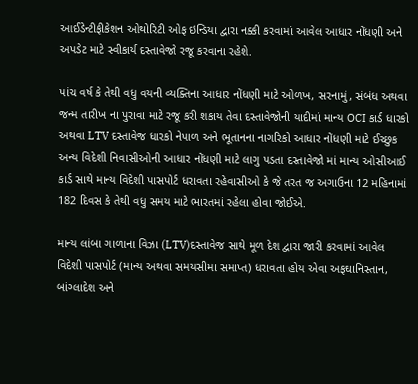આઈડેન્ટીફીકેશન ઓથોરિટી ઓફ ઇન્ડિયા દ્વારા નક્કી કરવામાં આવેલ આધાર નોંધણી અને અપડેટ માટે સ્વીકાર્ય દસ્તાવેજો રજૂ કરવાના રહેશે.

પાંચ વર્ષ કે તેથી વધુ વયની વ્યક્તિના આધાર નોંધણી માટે ઓળખ, સરનામું, સંબંધ અથવા જન્મ તારીખ ના પુરાવા માટે રજૂ કરી શકાય તેવા દસ્તાવેજોની યાદીમાં માન્ય OCI કાર્ડ ધારકો અથવા LTV દસ્તાવેજ ધારકો નેપાળ અને ભૂતાનના નાગરિકો આધાર નોંધણી માટે ઈચ્છુક અન્ય વિદેશી નિવાસીઓની આધાર નોંધણી માટે લાગુ પડતા દસ્તાવેજો માં માન્ય ઓસીઆઈ કાર્ડ સાથે માન્ય વિદેશી પાસપોર્ટ ધરાવતા રહેવાસીઓ કે જે તરત જ અગાઉના 12 મહિનામાં 182 દિવસ કે તેથી વધુ સમય માટે ભારતમાં રહેલા હોવા જોઈએ.

માન્ય લાંબા ગાળાના વિઝા (LTV)દસ્તાવેજ સાથે મૂળ દેશ દ્વારા જારી કરવામાં આવેલ વિદેશી પાસપોર્ટ (માન્ય અથવા સમયસીમા સમાપ્ત) ધરાવતા હોય એવા અફઘાનિસ્તાન, બાંગ્લાદેશ અને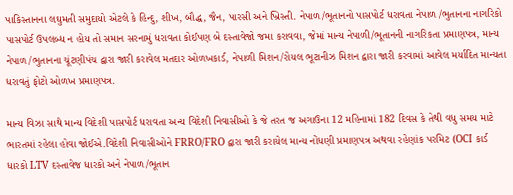પાકિસ્તાનના લઘુમતી સમુદાયો એટલે કે હિન્દુ, શીખ, બૌદ્ધ, જૈન, પારસી અને ખ્રિસ્તી. નેપાળ/ભૂતાનનો પાસપોર્ટ ધરાવતા નેપાળ /ભુતાનના નાગરિકો પાસપોર્ટ ઉપલબ્ધ ન હોય તો સમાન સરનામું ધરાવતા કોઈપણ બે દસ્તાવેજો જમા કરાવવા, જેમાં માન્ય નેપાળી/ભૂતાનની નાગરિકતા પ્રમાણપત્ર, માન્ય નેપાળ/ભુતાનના ચૂંટણીપંચ દ્વારા જારી કરાવેલ મતદાર ઓળખકાર્ડ, નેપાળી મિશન/રોયલ ભૂટાનીઝ મિશન દ્વારા જારી કરવામાં આવેલ મર્યાદિત માન્યતા ધરાવતું ફોટો ઓળખ પ્રમાણપત્ર.

માન્ય વિઝા સાથે માન્ય વિદેશી પાસપોર્ટ ધરાવતા અન્ય વિદેશી નિવાસીઓ કે જે તરત જ અગાઉના 12 મહિનામાં 182 દિવસ કે તેથી વધુ સમય માટે ભારતમાં રહેલા હોવા જોઈએ.વિદેશી નિવાસીઓને FRRO/FRO દ્વારા જારી કરાયેલ માન્ય નોંધણી પ્રમાણપત્ર અથવા રહેણાંક પરમિટ (OCI કાર્ડ ધારકો LTV દસ્તાવેજ ધારકો અને નેપાળ/ભૂતાન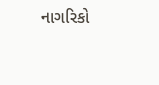નાગરિકો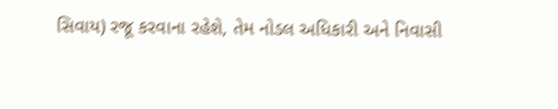સિવાય) રજૂ કરવાના રહેશે, તેમ નોડલ અધિકારી અને નિવાસી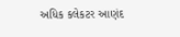અધિક કલેકટર આણંદ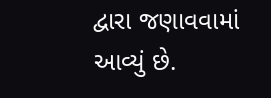દ્વારા જણાવવામાં આવ્યું છે.